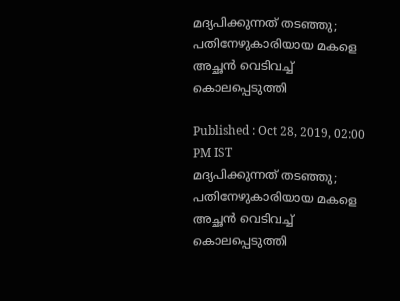മദ്യപിക്കുന്നത് തടഞ്ഞു; പതിനേഴുകാരിയായ മകളെ അച്ഛൻ വെടിവച്ച് കൊലപ്പെടുത്തി

Published : Oct 28, 2019, 02:00 PM IST
മദ്യപിക്കുന്നത് തടഞ്ഞു; പതിനേഴുകാരിയായ മകളെ അച്ഛൻ വെടിവച്ച് കൊലപ്പെടുത്തി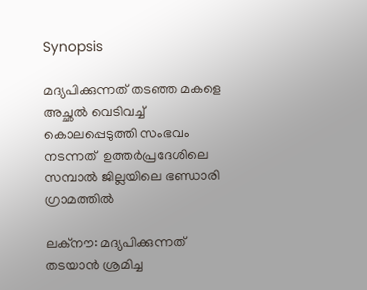Synopsis

മദ്യപിക്കുന്നത് തടഞ്ഞ മകളെ അച്ഛൽ വെടിവച്ച് കൊലപ്പെടുത്തി സംഭവം നടന്നത്  ഉത്തർപ്രദേശിലെ സമ്പാൽ ജില്ലയിലെ ഭണ്ഡാരി ഗ്രാമത്തിൽ

ലക്നൗ: മദ്യപിക്കുന്നത് തടയാൻ ശ്രമിച്ച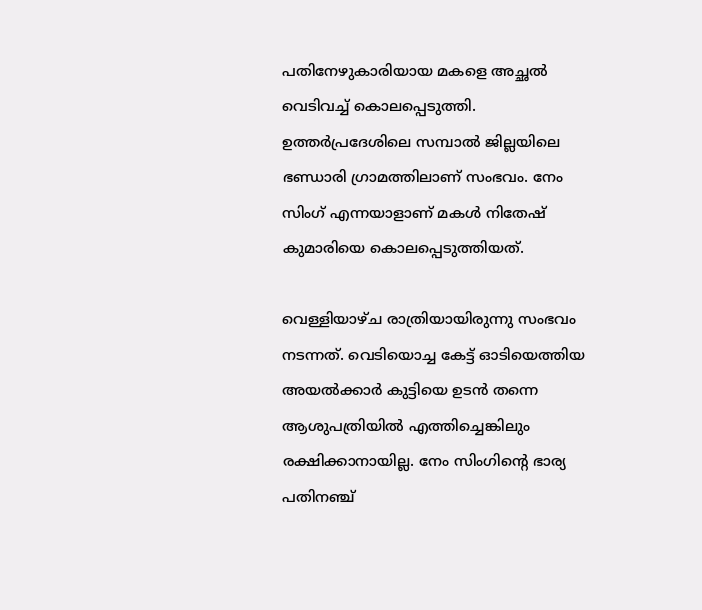പതിനേഴുകാരിയായ മകളെ അച്ഛൽ വെടിവച്ച് കൊലപ്പെടുത്തി. ഉത്തർപ്രദേശിലെ സമ്പാൽ ജില്ലയിലെ ഭണ്ഡാരി ഗ്രാമത്തിലാണ് സംഭവം. നേം സിംഗ് എന്നയാളാണ് മകള്‍ നിതേഷ് കുമാരിയെ കൊലപ്പെടുത്തിയത്.

വെള്ളിയാഴ്‍ച രാത്രിയായിരുന്നു സംഭവം നടന്നത്. വെടിയൊച്ച കേട്ട് ഓടിയെത്തിയ അയല്‍ക്കാര്‍ കുട്ടിയെ ഉടന്‍ തന്നെ ആശുപത്രിയില്‍ എത്തിച്ചെങ്കിലും രക്ഷിക്കാനായില്ല. നേം സിംഗിന്റെ ഭാര്യ പതിനഞ്ച്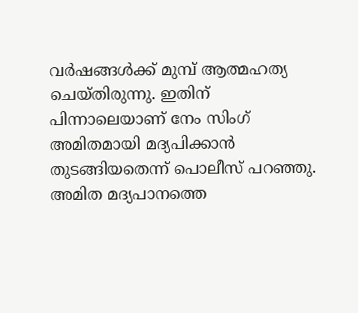വര്‍ഷങ്ങൾക്ക് മുമ്പ് ആത്മഹത്യ ചെയ്തിരുന്നു. ഇതിന് പിന്നാലെയാണ് നേം സിംഗ് അമിതമായി മദ്യപിക്കാൻ തുടങ്ങിയതെന്ന് പൊലീസ് പറഞ്ഞു. അമിത മദ്യപാനത്തെ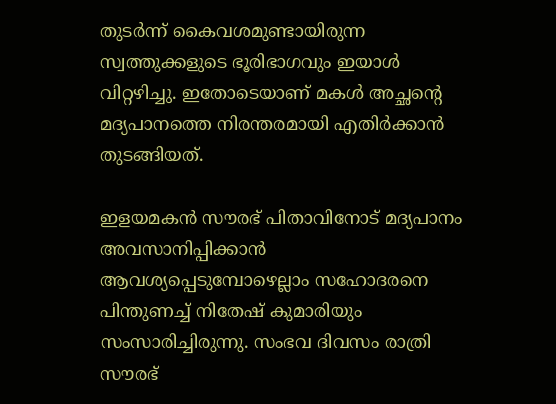തുടർന്ന് കൈവശമുണ്ടായിരുന്ന സ്വത്തുക്കളുടെ ഭൂരിഭാഗവും ഇയാൾ വിറ്റഴിച്ചു. ഇതോടെയാണ് മകൾ അച്ഛന്റെ  മദ്യപാനത്തെ നിരന്തരമായി എതിർക്കാൻ തുടങ്ങിയത്.

ഇളയമകന്‍ സൗരഭ് പിതാവിനോട് മദ്യപാനം അവസാനിപ്പിക്കാന്‍ ആവശ്യപ്പെടുമ്പോഴെല്ലാം സഹോദരനെ പിന്തുണച്ച് നിതേഷ് കുമാരിയും സംസാരിച്ചിരുന്നു. സംഭവ ദിവസം രാത്രി സൗരഭ്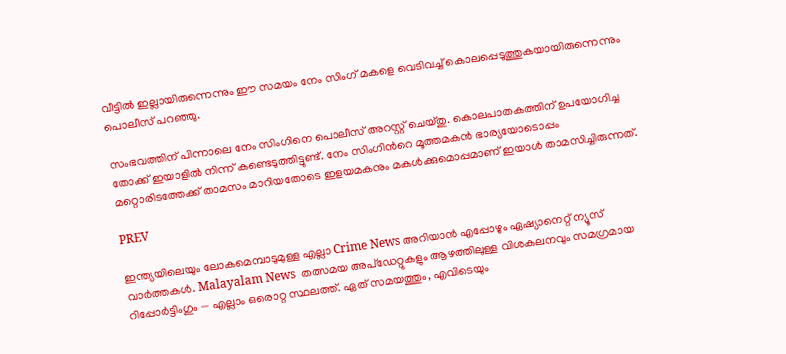വീട്ടില്‍ ഇല്ലായിരുന്നെന്നും ഈ സമയം നേം സിംഗ് മകളെ വെടിവച്ച് കൊലപ്പെടുത്തുകയായിരുന്നെന്നും പൊലീസ് പറഞ്ഞു.

സംഭവത്തിന് പിന്നാലെ നേം സിംഗിനെ പൊലീസ് അറസ്റ്റ് ചെയ്തു. കൊലപാതകത്തിന് ഉപയോഗിച്ച തോക്ക് ഇയാളില്‍ നിന്ന് കണ്ടെടുത്തിട്ടുണ്ട്. നേം സിംഗിന്‍റെ മൂത്തമകന്‍ ഭാര്യയോടൊപ്പം മറ്റൊരിടത്തേക്ക് താമസം മാറിയതോടെ ഇളയമകനും മകള്‍ക്കുമൊപ്പമാണ് ഇയാള്‍ താമസിച്ചിരുന്നത്.

PREV

ഇന്ത്യയിലെയും ലോകമെമ്പാടുമുള്ള എല്ലാ Crime News അറിയാൻ എപ്പോഴും ഏഷ്യാനെറ്റ് ന്യൂസ് വാർത്തകൾ. Malayalam News  തത്സമയ അപ്‌ഡേറ്റുകളും ആഴത്തിലുള്ള വിശകലനവും സമഗ്രമായ റിപ്പോർട്ടിംഗും — എല്ലാം ഒരൊറ്റ സ്ഥലത്ത്. ഏത് സമയത്തും, എവിടെയും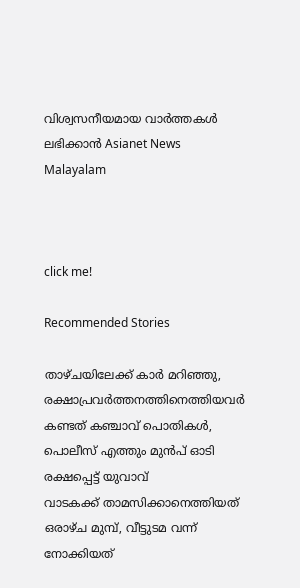വിശ്വസനീയമായ വാർത്തകൾ ലഭിക്കാൻ Asianet News Malayalam



click me!

Recommended Stories

താഴ്ചയിലേക്ക് കാർ മറിഞ്ഞു, രക്ഷാപ്രവർത്തനത്തിനെത്തിയവർ കണ്ടത് കഞ്ചാവ് പൊതികൾ, പൊലീസ് എത്തും മുൻപ് ഓടി രക്ഷപ്പെട്ട് യുവാവ്
വാടകക്ക് താമസിക്കാനെത്തിയത് ഒരാഴ്ച മുമ്പ്, വീട്ടുടമ വന്ന് നോക്കിയത്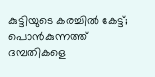കുട്ടിയുടെ കരച്ചിൽ കേട്ട്; പൊൻകുന്നത്ത് ദമ്പതികളെ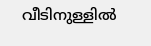വീടിനുള്ളിൽ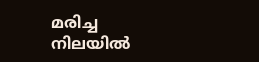മരിച്ച നിലയിൽ